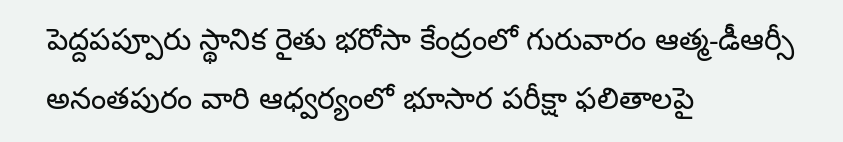పెద్దపప్పూరు స్థానిక రైతు భరోసా కేంద్రంలో గురువారం ఆత్మ-డీఆర్సీ అనంతపురం వారి ఆధ్వర్యంలో భూసార పరీక్షా ఫలితాలపై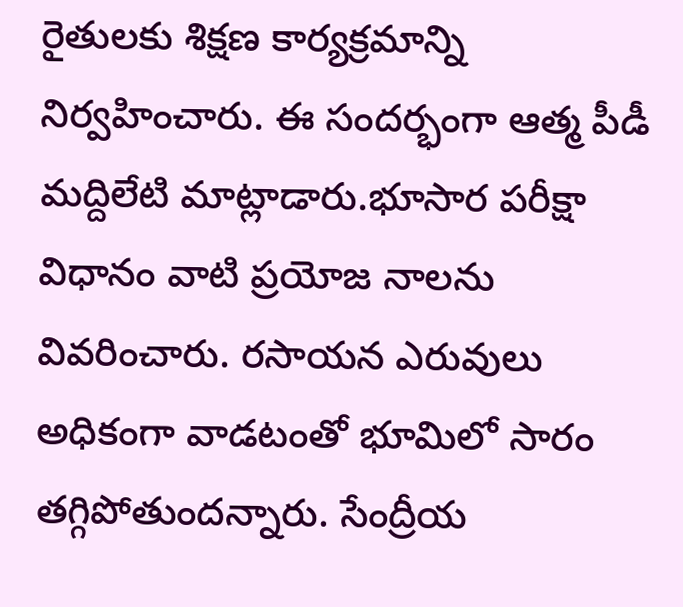రైతులకు శిక్షణ కార్యక్రమాన్ని నిర్వహించారు. ఈ సందర్భంగా ఆత్మ పీడీ మద్దిలేటి మాట్లాడారు.భూసార పరీక్షా విధానం వాటి ప్రయోజ నాలను వివరించారు. రసాయన ఎరువులు అధికంగా వాడటంతో భూమిలో సారం తగ్గిపోతుందన్నారు. సేంద్రీయ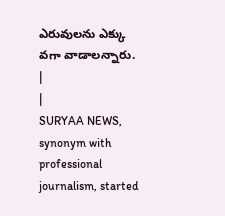ఎరువులను ఎక్కు వగా వాడాలన్నారు.
|
|
SURYAA NEWS, synonym with professional journalism, started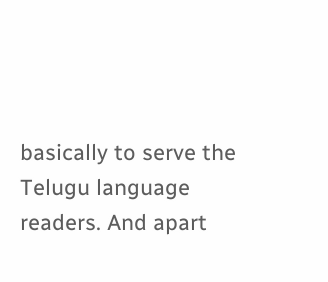basically to serve the Telugu language readers. And apart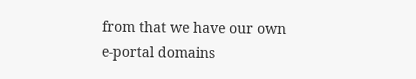from that we have our own e-portal domains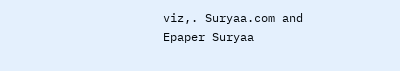viz,. Suryaa.com and Epaper Suryaa